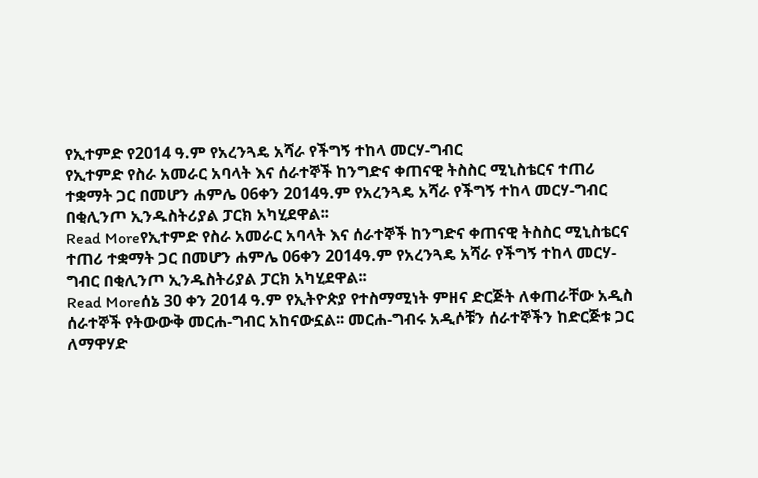የኢተምድ የ2014 ዓ.ም የአረንጓዴ አሻራ የችግኝ ተከላ መርሃ-ግብር
የኢተምድ የስራ አመራር አባላት እና ሰራተኞች ከንግድና ቀጠናዊ ትስስር ሚኒስቴርና ተጠሪ ተቋማት ጋር በመሆን ሐምሌ 06ቀን 2014ዓ.ም የአረንጓዴ አሻራ የችግኝ ተከላ መርሃ-ግብር በቂሊንጦ ኢንዱስትሪያል ፓርክ አካሂደዋል፡፡
Read Moreየኢተምድ የስራ አመራር አባላት እና ሰራተኞች ከንግድና ቀጠናዊ ትስስር ሚኒስቴርና ተጠሪ ተቋማት ጋር በመሆን ሐምሌ 06ቀን 2014ዓ.ም የአረንጓዴ አሻራ የችግኝ ተከላ መርሃ-ግብር በቂሊንጦ ኢንዱስትሪያል ፓርክ አካሂደዋል፡፡
Read Moreሰኔ 30 ቀን 2014 ዓ.ም የኢትዮጵያ የተስማሚነት ምዘና ድርጅት ለቀጠራቸው አዲስ ሰራተኞች የትውውቅ መርሐ-ግብር አከናውኗል፡፡ መርሐ-ግብሩ አዲሶቹን ሰራተኞችን ከድርጅቱ ጋር ለማዋሃድ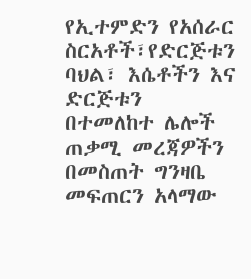የኢተምድን የአሰራር ስርአቶች፣የድርጅቱን ባህል፣ እሴቶችን እና ድርጅቱን በተመለከተ ሌሎች ጠቃሚ መረጃዎችን በመስጠት ግንዛቤ መፍጠርን አላማው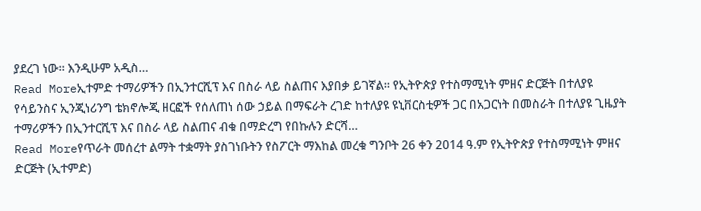ያደረገ ነው። እንዲሁም አዲስ…
Read Moreኢተምድ ተማሪዎችን በኢንተርሺፕ እና በስራ ላይ ስልጠና እያበቃ ይገኛል፡፡ የኢትዮጵያ የተስማሚነት ምዘና ድርጅት በተለያዩ የሳይንስና ኢንጂነሪንግ ቴክኖሎጂ ዘርፎች የሰለጠነ ሰው ኃይል በማፍራት ረገድ ከተለያዩ ዩኒቨርስቲዎች ጋር በአጋርነት በመስራት በተለያዩ ጊዜያት ተማሪዎችን በኢንተርሺፕ እና በስራ ላይ ስልጠና ብቁ በማድረግ የበኩሉን ድርሻ…
Read Moreየጥራት መሰረተ ልማት ተቋማት ያስገነቡትን የስፖርት ማእከል መረቁ ግንቦት 26 ቀን 2014 ዓ.ም የኢትዮጵያ የተስማሚነት ምዘና ድርጅት (ኢተምድ)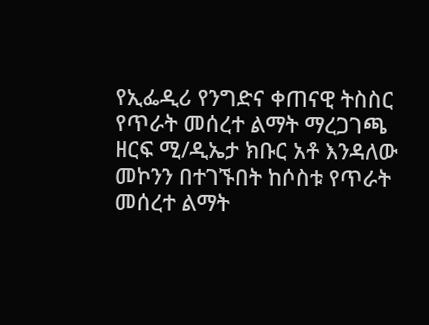የኢፌዲሪ የንግድና ቀጠናዊ ትስስር የጥራት መሰረተ ልማት ማረጋገጫ ዘርፍ ሚ/ዲኤታ ክቡር አቶ እንዳለው መኮንን በተገኙበት ከሶስቱ የጥራት መሰረተ ልማት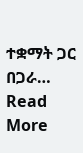ተቋማት ጋር በጋራ…
Read More